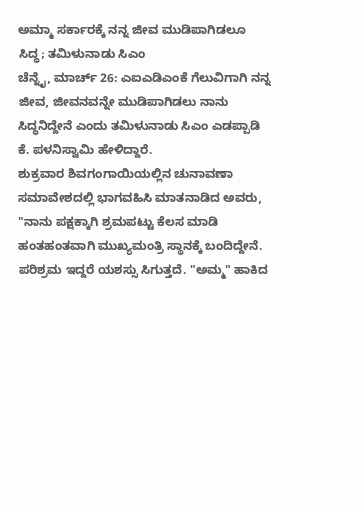ಅಮ್ಮಾ ಸರ್ಕಾರಕ್ಕೆ ನನ್ನ ಜೀವ ಮುಡಿಪಾಗಿಡಲೂ ಸಿದ್ಧ; ತಮಿಳುನಾಡು ಸಿಎಂ
ಚೆನ್ನೈ, ಮಾರ್ಚ್ 26: ಎಐಎಡಿಎಂಕೆ ಗೆಲುವಿಗಾಗಿ ನನ್ನ ಜೀವ, ಜೀವನವನ್ನೇ ಮುಡಿಪಾಗಿಡಲು ನಾನು ಸಿದ್ಧನಿದ್ದೇನೆ ಎಂದು ತಮಿಳುನಾಡು ಸಿಎಂ ಎಡಪ್ಪಾಡಿ ಕೆ. ಪಳನಿಸ್ವಾಮಿ ಹೇಳಿದ್ದಾರೆ.
ಶುಕ್ರವಾರ ಶಿವಗಂಗಾಯಿಯಲ್ಲಿನ ಚುನಾವಣಾ ಸಮಾವೇಶದಲ್ಲಿ ಭಾಗವಹಿಸಿ ಮಾತನಾಡಿದ ಅವರು, "ನಾನು ಪಕ್ಷಕ್ಕಾಗಿ ಶ್ರಮಪಟ್ಟು ಕೆಲಸ ಮಾಡಿ ಹಂತಹಂತವಾಗಿ ಮುಖ್ಯಮಂತ್ರಿ ಸ್ಥಾನಕ್ಕೆ ಬಂದಿದ್ದೇನೆ. ಪರಿಶ್ರಮ ಇದ್ದರೆ ಯಶಸ್ಸು ಸಿಗುತ್ತದೆ. "ಅಮ್ಮ" ಹಾಕಿದ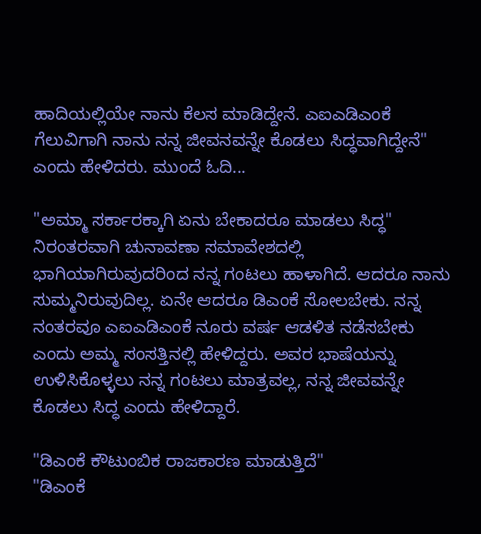ಹಾದಿಯಲ್ಲಿಯೇ ನಾನು ಕೆಲಸ ಮಾಡಿದ್ದೇನೆ. ಎಐಎಡಿಎಂಕೆ ಗೆಲುವಿಗಾಗಿ ನಾನು ನನ್ನ ಜೀವನವನ್ನೇ ಕೊಡಲು ಸಿದ್ಧವಾಗಿದ್ದೇನೆ" ಎಂದು ಹೇಳಿದರು. ಮುಂದೆ ಓದಿ...

"ಅಮ್ಮಾ ಸರ್ಕಾರಕ್ಕಾಗಿ ಏನು ಬೇಕಾದರೂ ಮಾಡಲು ಸಿದ್ಧ"
ನಿರಂತರವಾಗಿ ಚುನಾವಣಾ ಸಮಾವೇಶದಲ್ಲಿ ಭಾಗಿಯಾಗಿರುವುದರಿಂದ ನನ್ನ ಗಂಟಲು ಹಾಳಾಗಿದೆ. ಆದರೂ ನಾನು ಸುಮ್ಮನಿರುವುದಿಲ್ಲ. ಏನೇ ಆದರೂ ಡಿಎಂಕೆ ಸೋಲಬೇಕು. ನನ್ನ ನಂತರವೂ ಎಐಎಡಿಎಂಕೆ ನೂರು ವರ್ಷ ಆಡಳಿತ ನಡೆಸಬೇಕು ಎಂದು ಅಮ್ಮ ಸಂಸತ್ತಿನಲ್ಲಿ ಹೇಳಿದ್ದರು. ಅವರ ಭಾಷೆಯನ್ನು ಉಳಿಸಿಕೊಳ್ಳಲು ನನ್ನ ಗಂಟಲು ಮಾತ್ರವಲ್ಲ, ನನ್ನ ಜೀವವನ್ನೇ ಕೊಡಲು ಸಿದ್ಧ ಎಂದು ಹೇಳಿದ್ದಾರೆ.

"ಡಿಎಂಕೆ ಕೌಟುಂಬಿಕ ರಾಜಕಾರಣ ಮಾಡುತ್ತಿದೆ"
"ಡಿಎಂಕೆ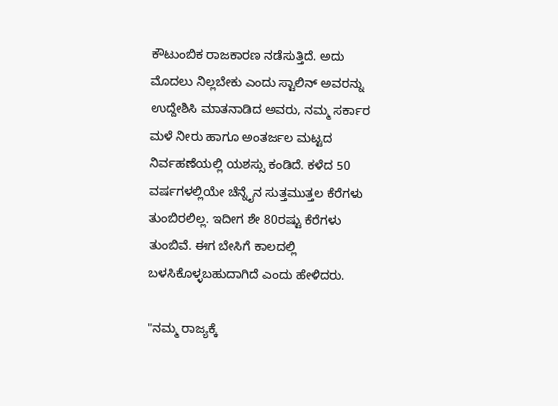ಕೌಟುಂಬಿಕ ರಾಜಕಾರಣ ನಡೆಸುತ್ತಿದೆ. ಅದು ಮೊದಲು ನಿಲ್ಲಬೇಕು ಎಂದು ಸ್ಟಾಲಿನ್ ಅವರನ್ನು ಉದ್ದೇಶಿಸಿ ಮಾತನಾಡಿದ ಅವರು, ನಮ್ಮ ಸರ್ಕಾರ ಮಳೆ ನೀರು ಹಾಗೂ ಅಂತರ್ಜಲ ಮಟ್ಟದ ನಿರ್ವಹಣೆಯಲ್ಲಿ ಯಶಸ್ಸು ಕಂಡಿದೆ. ಕಳೆದ 50 ವರ್ಷಗಳಲ್ಲಿಯೇ ಚೆನ್ನೈನ ಸುತ್ತಮುತ್ತಲ ಕೆರೆಗಳು ತುಂಬಿರಲಿಲ್ಲ. ಇದೀಗ ಶೇ 80ರಷ್ಟು ಕೆರೆಗಳು ತುಂಬಿವೆ. ಈಗ ಬೇಸಿಗೆ ಕಾಲದಲ್ಲಿ ಬಳಸಿಕೊಳ್ಳಬಹುದಾಗಿದೆ ಎಂದು ಹೇಳಿದರು.

"ನಮ್ಮ ರಾಜ್ಯಕ್ಕೆ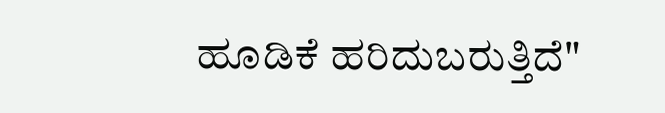ಹೂಡಿಕೆ ಹರಿದುಬರುತ್ತಿದೆ"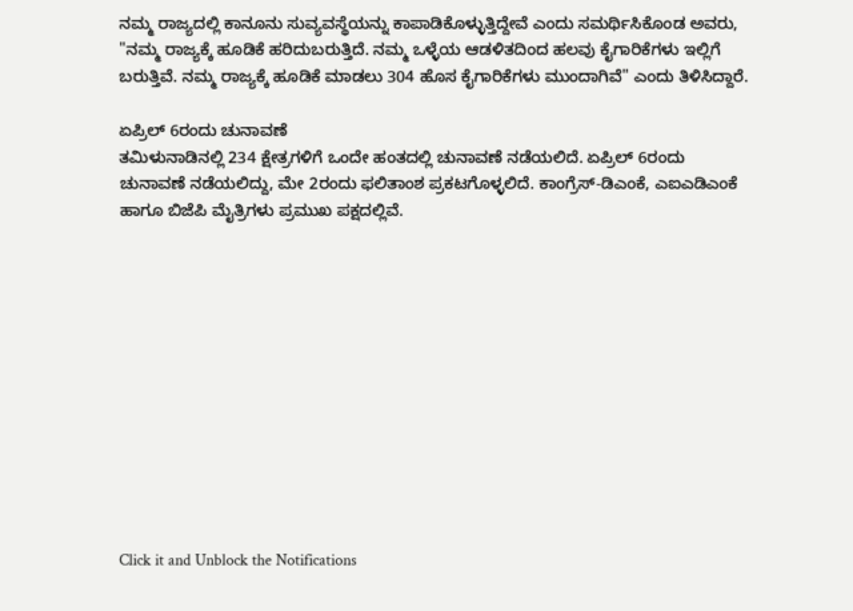ನಮ್ಮ ರಾಜ್ಯದಲ್ಲಿ ಕಾನೂನು ಸುವ್ಯವಸ್ಥೆಯನ್ನು ಕಾಪಾಡಿಕೊಳ್ಳುತ್ತಿದ್ದೇವೆ ಎಂದು ಸಮರ್ಥಿಸಿಕೊಂಡ ಅವರು, "ನಮ್ಮ ರಾಜ್ಯಕ್ಕೆ ಹೂಡಿಕೆ ಹರಿದುಬರುತ್ತಿದೆ. ನಮ್ಮ ಒಳ್ಳೆಯ ಆಡಳಿತದಿಂದ ಹಲವು ಕೈಗಾರಿಕೆಗಳು ಇಲ್ಲಿಗೆ ಬರುತ್ತಿವೆ. ನಮ್ಮ ರಾಜ್ಯಕ್ಕೆ ಹೂಡಿಕೆ ಮಾಡಲು 304 ಹೊಸ ಕೈಗಾರಿಕೆಗಳು ಮುಂದಾಗಿವೆ" ಎಂದು ತಿಳಿಸಿದ್ದಾರೆ.

ಏಪ್ರಿಲ್ 6ರಂದು ಚುನಾವಣೆ
ತಮಿಳುನಾಡಿನಲ್ಲಿ 234 ಕ್ಷೇತ್ರಗಳಿಗೆ ಒಂದೇ ಹಂತದಲ್ಲಿ ಚುನಾವಣೆ ನಡೆಯಲಿದೆ. ಏಪ್ರಿಲ್ 6ರಂದು ಚುನಾವಣೆ ನಡೆಯಲಿದ್ದು, ಮೇ 2ರಂದು ಫಲಿತಾಂಶ ಪ್ರಕಟಗೊಳ್ಳಲಿದೆ. ಕಾಂಗ್ರೆಸ್-ಡಿಎಂಕೆ, ಎಐಎಡಿಎಂಕೆ ಹಾಗೂ ಬಿಜೆಪಿ ಮೈತ್ರಿಗಳು ಪ್ರಮುಖ ಪಕ್ಷದಲ್ಲಿವೆ.












Click it and Unblock the Notifications